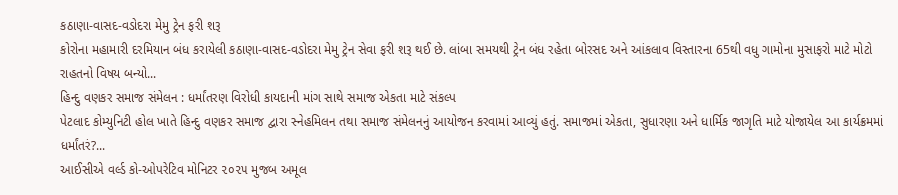કઠાણા-વાસદ-વડોદરા મેમુ ટ્રેન ફરી શરૂ
કોરોના મહામારી દરમિયાન બંધ કરાયેલી કઠાણા-વાસદ-વડોદરા મેમુ ટ્રેન સેવા ફરી શરૂ થઈ છે. લાંબા સમયથી ટ્રેન બંધ રહેતા બોરસદ અને આંકલાવ વિસ્તારના 65થી વધુ ગામોના મુસાફરો માટે મોટો રાહતનો વિષય બન્યો...
હિન્દુ વણકર સમાજ સંમેલન : ધર્માંતરણ વિરોધી કાયદાની માંગ સાથે સમાજ એકતા માટે સંકલ્પ
પેટલાદ કોમ્યુનિટી હોલ ખાતે હિન્દુ વણકર સમાજ દ્વારા સ્નેહમિલન તથા સમાજ સંમેલનનું આયોજન કરવામાં આવ્યું હતું. સમાજમાં એકતા, સુધારણા અને ધાર્મિક જાગૃતિ માટે યોજાયેલ આ કાર્યક્રમમાં ધર્માંતરં?...
આઈસીએ વર્લ્ડ કો-ઓપરેટિવ મોનિટર ૨૦૨૫ મુજબ અમૂલ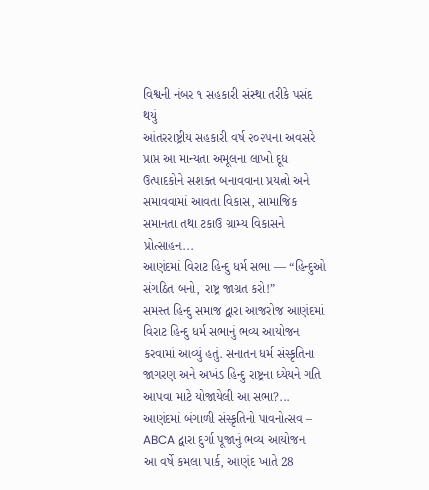વિશ્વની નંબર ૧ સહકારી સંસ્થા તરીકે પસંદ થયું
આંતરરાષ્ટ્રીય સહકારી વર્ષ ૨૦૨૫ના અવસરે પ્રાપ્ત આ માન્યતા અમૂલના લાખો દૂધ ઉત્પાદકોને સશક્ત બનાવવાના પ્રયત્નો અને સમાવવામાં આવતા વિકાસ, સામાજિક સમાનતા તથા ટકાઉ ગ્રામ્ય વિકાસને પ્રોત્સાહન...
આણંદમાં વિરાટ હિન્દુ ધર્મ સભા — “હિન્દુઓ સંગઠિત બનો, રાષ્ટ્ર જાગ્રત કરો!”
સમસ્ત હિન્દુ સમાજ દ્વારા આજરોજ આણંદમાં વિરાટ હિન્દુ ધર્મ સભાનું ભવ્ય આયોજન કરવામાં આવ્યું હતું. સનાતન ધર્મ સંસ્કૃતિના જાગરણ અને અખંડ હિન્દુ રાષ્ટ્રના ધ્યેયને ગતિ આપવા માટે યોજાયેલી આ સભા?...
આણંદમાં બંગાળી સંસ્કૃતિનો પાવનોત્સવ – ABCA દ્વારા દુર્ગા પૂજાનું ભવ્ય આયોજન
આ વર્ષે કમલા પાર્ક, આણંદ ખાતે 28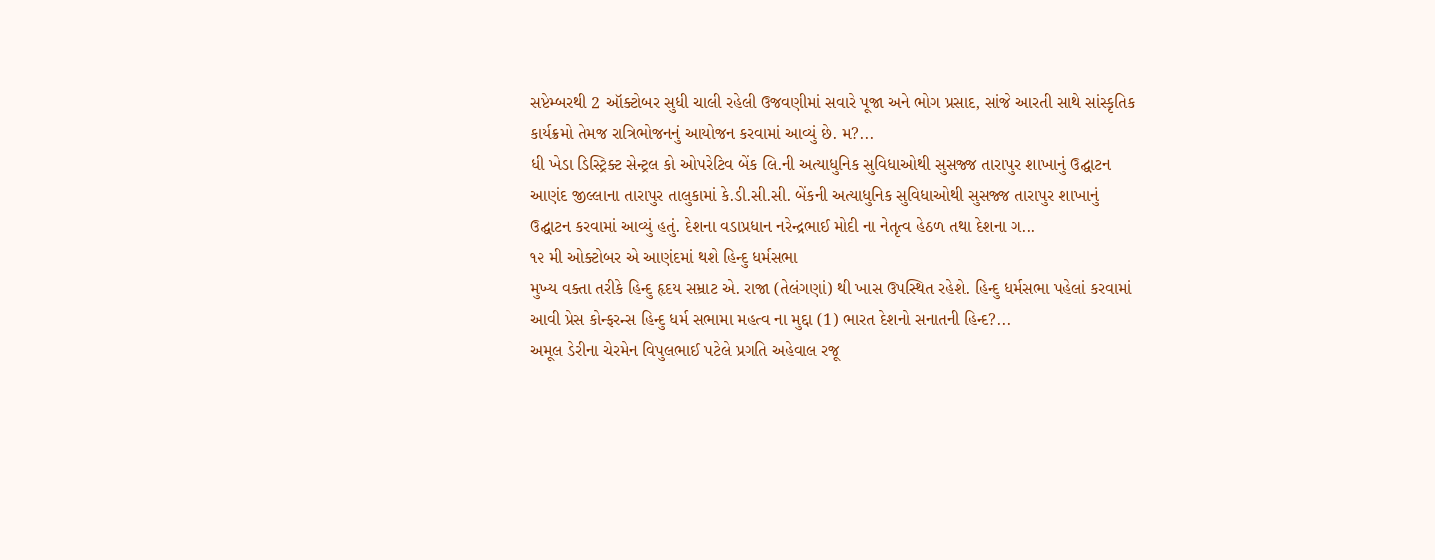સપ્ટેમ્બરથી 2 ઑક્ટોબર સુધી ચાલી રહેલી ઉજવણીમાં સવારે પૂજા અને ભોગ પ્રસાદ, સાંજે આરતી સાથે સાંસ્કૃતિક કાર્યક્રમો તેમજ રાત્રિભોજનનું આયોજન કરવામાં આવ્યું છે. મ?...
ધી ખેડા ડિસ્ટ્રિક્ટ સેન્ટ્રલ કો ઓપરેટિવ બેંક લિ.ની અત્યાધુનિક સુવિધાઓથી સુસજ્જ તારાપુર શાખાનું ઉદ્ઘાટન
આણંદ જીલ્લાના તારાપુર તાલુકામાં કે.ડી.સી.સી. બેંકની અત્યાધુનિક સુવિધાઓથી સુસજ્જ તારાપુર શાખાનું ઉદ્ઘાટન કરવામાં આવ્યું હતું. દેશના વડાપ્રધાન નરેન્દ્રભાઈ મોદી ના નેતૃત્વ હેઠળ તથા દેશના ગ...
૧૨ મી ઓક્ટોબર એ આણંદમાં થશે હિન્દુ ધર્મસભા
મુખ્ય વક્તા તરીકે હિન્દુ હૃદય સમ્રાટ એ. રાજા (તેલંગણાં) થી ખાસ ઉપસ્થિત રહેશે. હિન્દુ ધર્મસભા પહેલાં કરવામાં આવી પ્રેસ કોન્ફરન્સ હિન્દુ ધર્મ સભામા મહત્વ ના મુદ્દા (1) ભારત દેશનો સનાતની હિન્દ?...
અમૂલ ડેરીના ચેરમેન વિપુલભાઈ પટેલે પ્રગતિ અહેવાલ રજૂ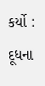કર્યો : દૂધના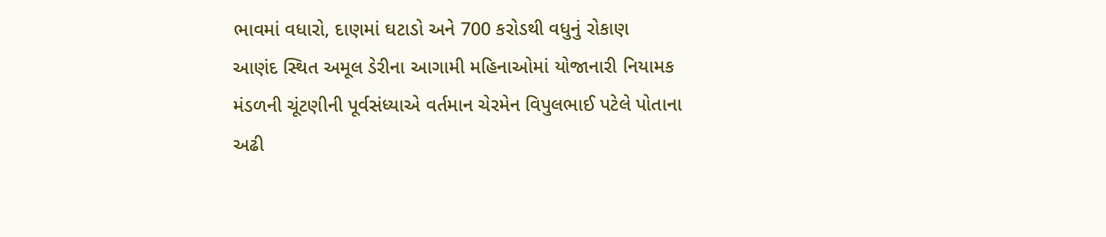ભાવમાં વધારો, દાણમાં ઘટાડો અને 700 કરોડથી વધુનું રોકાણ
આણંદ સ્થિત અમૂલ ડેરીના આગામી મહિનાઓમાં યોજાનારી નિયામક મંડળની ચૂંટણીની પૂર્વસંધ્યાએ વર્તમાન ચેરમેન વિપુલભાઈ પટેલે પોતાના અઢી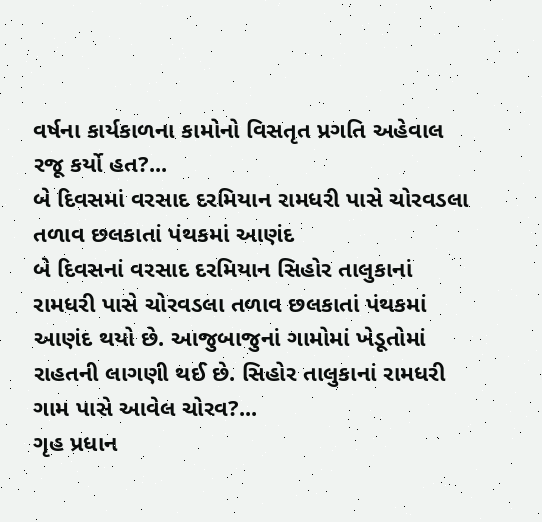વર્ષના કાર્યકાળના કામોનો વિસતૃત પ્રગતિ અહેવાલ રજૂ કર્યો હત?...
બે દિવસમાં વરસાદ દરમિયાન રામધરી પાસે ચોરવડલા તળાવ છલકાતાં પંથકમાં આણંદ
બે દિવસનાં વરસાદ દરમિયાન સિહોર તાલુકાનાં રામધરી પાસે ચોરવડલા તળાવ છલકાતાં પંથકમાં આણંદ થયો છે. આજુબાજુનાં ગામોમાં ખેડૂતોમાં રાહતની લાગણી થઈ છે. સિહોર તાલુકાનાં રામધરી ગામ પાસે આવેલ ચોરવ?...
ગૃહ પ્રધાન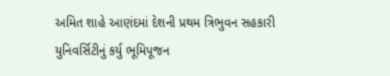અમિત શાહે આણંદમાં દેશની પ્રથમ ત્રિભુવન સહકારી યુનિવર્સિટીનું કર્યુ ભૂમિપૂજન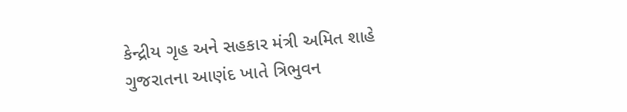કેન્દ્રીય ગૃહ અને સહકાર મંત્રી અમિત શાહે ગુજરાતના આણંદ ખાતે ત્રિભુવન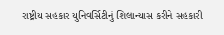રાષ્ટ્રીય સહકાર યુનિવર્સિટીનું શિલાન્યાસ કરીને સહકારી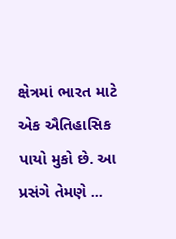ક્ષેત્રમાં ભારત માટે એક ઐતિહાસિક પાયો મુકો છે. આ પ્રસંગે તેમણે ...